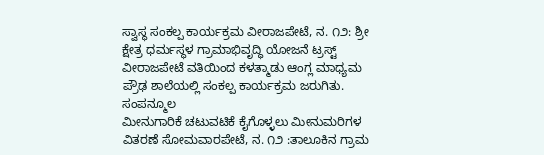ಸ್ವಾಸ್ಥ ಸಂಕಲ್ಪ ಕಾರ್ಯಕ್ರಮ ವೀರಾಜಪೇಟೆ, ನ. ೧೨: ಶ್ರೀ ಕ್ಷೇತ್ರ ಧರ್ಮಸ್ಥಳ ಗ್ರಾಮಾಭಿವೃದ್ಧಿ ಯೋಜನೆ ಟ್ರಸ್ಟ್ ವೀರಾಜಪೇಟೆ ವತಿಯಿಂದ ಕಳತ್ಮಾಡು ಆಂಗ್ಲ ಮಾಧ್ಯಮ ಪ್ರೌಢ ಶಾಲೆಯಲ್ಲಿ ಸಂಕಲ್ಪ ಕಾರ್ಯಕ್ರಮ ಜರುಗಿತು. ಸಂಪನ್ಮೂಲ
ಮೀನುಗಾರಿಕೆ ಚಟುವಟಿಕೆ ಕೈಗೊಳ್ಳಲು ಮೀನುಮರಿಗಳ ವಿತರಣೆ ಸೋಮವಾರಪೇಟೆ, ನ. ೧೨ :ತಾಲೂಕಿನ ಗ್ರಾಮ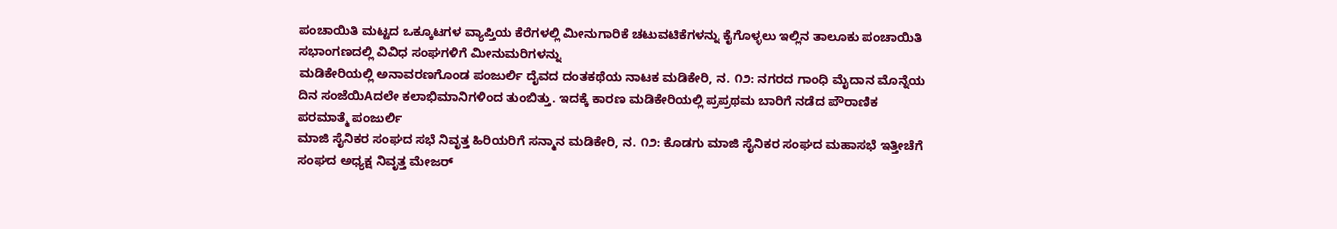ಪಂಚಾಯಿತಿ ಮಟ್ಟದ ಒಕ್ಕೂಟಗಳ ವ್ಯಾಪ್ತಿಯ ಕೆರೆಗಳಲ್ಲಿ ಮೀನುಗಾರಿಕೆ ಚಟುವಟಿಕೆಗಳನ್ನು ಕೈಗೊಳ್ಳಲು ಇಲ್ಲಿನ ತಾಲೂಕು ಪಂಚಾಯಿತಿ ಸಭಾಂಗಣದಲ್ಲಿ ವಿವಿಧ ಸಂಘಗಳಿಗೆ ಮೀನುಮರಿಗಳನ್ನು
ಮಡಿಕೇರಿಯಲ್ಲಿ ಅನಾವರಣಗೊಂಡ ಪಂಜುರ್ಲಿ ದೈವದ ದಂತಕಥೆಯ ನಾಟಕ ಮಡಿಕೇರಿ, ನ. ೧೨: ನಗರದ ಗಾಂಧಿ ಮೈದಾನ ಮೊನ್ನೆಯ ದಿನ ಸಂಜೆಯಿAದಲೇ ಕಲಾಭಿಮಾನಿಗಳಿಂದ ತುಂಬಿತ್ತು. ಇದಕ್ಕೆ ಕಾರಣ ಮಡಿಕೇರಿಯಲ್ಲಿ ಪ್ರಪ್ರಥಮ ಬಾರಿಗೆ ನಡೆದ ಪೌರಾಣಿಕ ಪರಮಾತ್ಮೆ ಪಂಜುರ್ಲಿ
ಮಾಜಿ ಸೈನಿಕರ ಸಂಘದ ಸಭೆ ನಿವೃತ್ತ ಹಿರಿಯರಿಗೆ ಸನ್ಮಾನ ಮಡಿಕೇರಿ, ನ. ೧೨: ಕೊಡಗು ಮಾಜಿ ಸೈನಿಕರ ಸಂಘದ ಮಹಾಸಭೆ ಇತ್ತೀಚೆಗೆ ಸಂಘದ ಅಧ್ಯಕ್ಷ ನಿವೃತ್ತ ಮೇಜರ್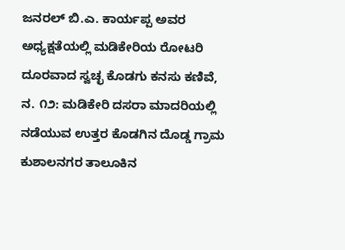ಜನರಲ್ ಬಿ.ಎ. ಕಾರ್ಯಪ್ಪ ಅವರ ಅಧ್ಯಕ್ಷತೆಯಲ್ಲಿ ಮಡಿಕೇರಿಯ ರೋಟರಿ
ದೂರವಾದ ಸ್ವಚ್ಛ ಕೊಡಗು ಕನಸು ಕಣಿವೆ, ನ. ೧೨: ಮಡಿಕೇರಿ ದಸರಾ ಮಾದರಿಯಲ್ಲಿ ನಡೆಯುವ ಉತ್ತರ ಕೊಡಗಿನ ದೊಡ್ಡ ಗ್ರಾಮ ಕುಶಾಲನಗರ ತಾಲೂಕಿನ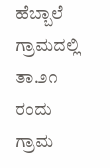ಹೆಬ್ಬಾಲೆ ಗ್ರಾಮದಲ್ಲಿ ತಾ.೨೧ ರಂದು ಗ್ರಾಮ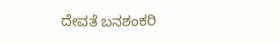ದೇವತೆ ಬನಶಂಕರಿ